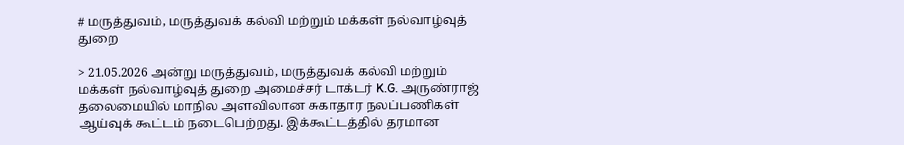# மருத்துவம், மருத்துவக் கல்வி மற்றும் மக்கள் நல்வாழ்வுத் துறை

> 21.05.2026 அன்று மருத்துவம், மருத்துவக் கல்வி மற்றும் மக்கள் நல்வாழ்வுத் துறை அமைச்சர் டாக்டர் K.G. அருண்ராஜ் தலைமையில் மாநில அளவிலான சுகாதார நலப்பணிகள் ஆய்வுக் கூட்டம் நடைபெற்றது. இக்கூட்டத்தில் தரமான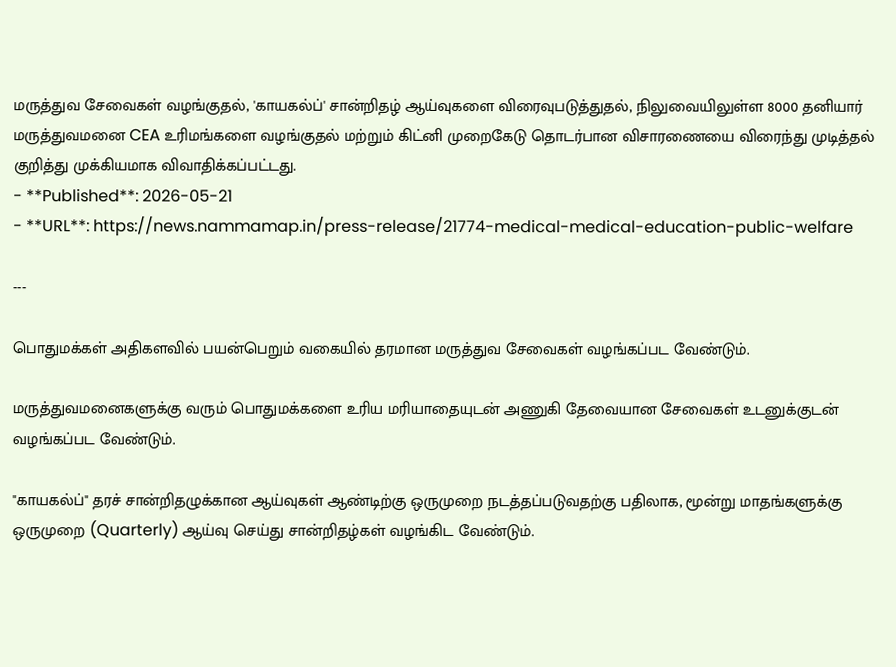மருத்துவ சேவைகள் வழங்குதல், 'காயகல்ப்' சான்றிதழ் ஆய்வுகளை விரைவுபடுத்துதல், நிலுவையிலுள்ள 8000 தனியார் மருத்துவமனை CEA உரிமங்களை வழங்குதல் மற்றும் கிட்னி முறைகேடு தொடர்பான விசாரணையை விரைந்து முடித்தல் குறித்து முக்கியமாக விவாதிக்கப்பட்டது.
- **Published**: 2026-05-21
- **URL**: https://news.nammamap.in/press-release/21774-medical-medical-education-public-welfare

---

பொதுமக்கள் அதிகளவில் பயன்பெறும் வகையில் தரமான மருத்துவ சேவைகள் வழங்கப்பட வேண்டும்.

மருத்துவமனைகளுக்கு வரும் பொதுமக்களை உரிய மரியாதையுடன் அணுகி தேவையான சேவைகள் உடனுக்குடன் வழங்கப்பட வேண்டும்.

"காயகல்ப்" தரச் சான்றிதழுக்கான ஆய்வுகள் ஆண்டிற்கு ஒருமுறை நடத்தப்படுவதற்கு பதிலாக, மூன்று மாதங்களுக்கு ஒருமுறை (Quarterly) ஆய்வு செய்து சான்றிதழ்கள் வழங்கிட வேண்டும்.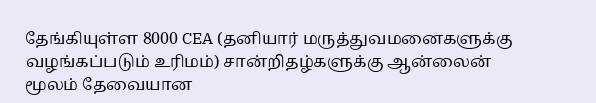தேங்கியுள்ள 8000 CEA (தனியார் மருத்துவமனைகளுக்கு வழங்கப்படும் உரிமம்) சான்றிதழ்களுக்கு ஆன்லைன் மூலம் தேவையான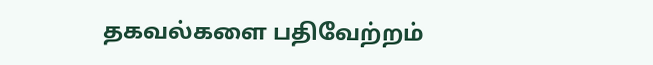தகவல்களை பதிவேற்றம்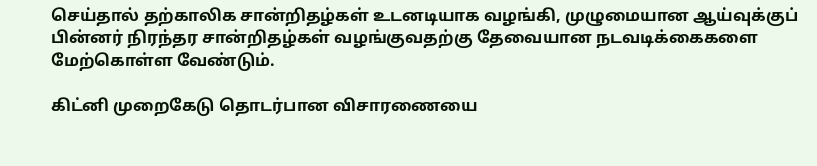செய்தால் தற்காலிக சான்றிதழ்கள் உடனடியாக வழங்கி, முழுமையான ஆய்வுக்குப் பின்னர் நிரந்தர சான்றிதழ்கள் வழங்குவதற்கு தேவையான நடவடிக்கைகளை மேற்கொள்ள வேண்டும்.

கிட்னி முறைகேடு தொடர்பான விசாரணையை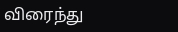விரைந்து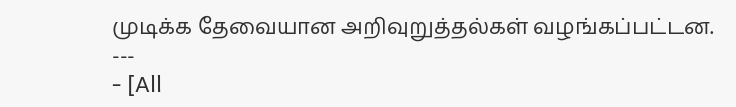முடிக்க தேவையான அறிவுறுத்தல்கள் வழங்கப்பட்டன.
---
- [All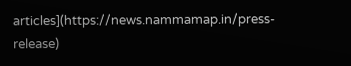articles](https://news.nammamap.in/press-release)